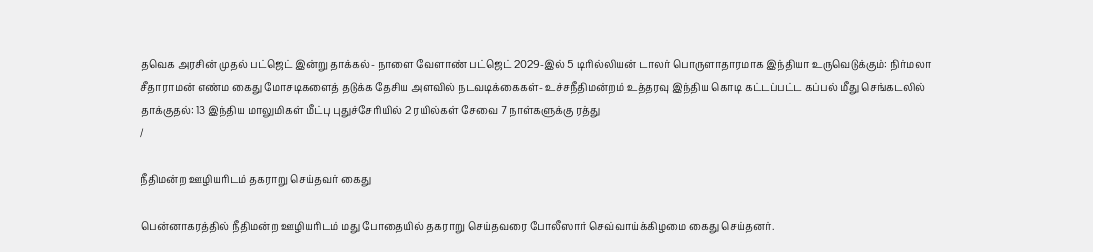தவெக அரசின் முதல் பட்ஜெட் இன்று தாக்கல்- நாளை வேளாண் பட்ஜெட் 2029-இல் 5 டிரில்லியன் டாலர் பொருளாதாரமாக இந்தியா உருவெடுக்கும்: நிர்மலா சீதாராமன் எண்ம கைது மோசடிகளைத் தடுக்க தேசிய அளவில் நடவடிக்கைகள்- உச்சநீதிமன்றம் உத்தரவு இந்திய கொடி கட்டப்பட்ட கப்பல் மீது செங்கடலில் தாக்குதல்: 13 இந்திய மாலுமிகள் மீட்பு புதுச்சேரியில் 2 ரயில்கள் சேவை 7 நாள்களுக்கு ரத்து
/

நீதிமன்ற ஊழியரிடம் தகராறு செய்தவர் கைது

பென்னாகரத்தில் நீதிமன்ற ஊழியரிடம் மது போதையில் தகராறு செய்தவரை போலீஸார் செவ்வாய்க்கிழமை கைது செய்தனர்.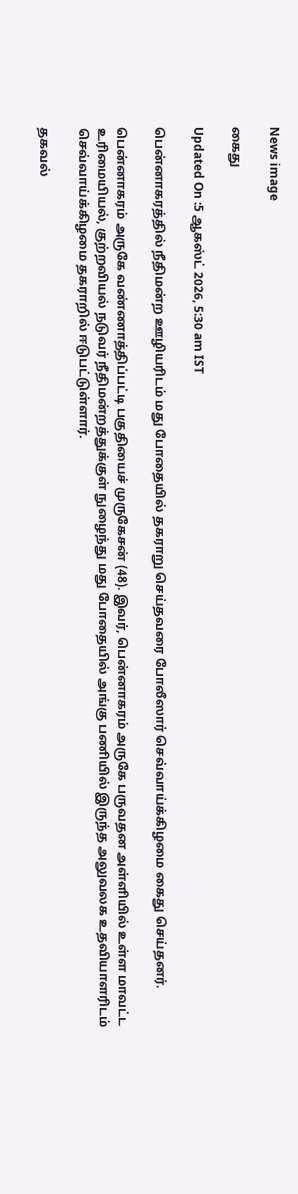News image

கைது

Updated On :5 ஆகஸ்ட் 2026, 5:30 am IST

பென்னாகரத்தில் நீதிமன்ற ஊழியரிடம் மது போதையில் தகராறு செய்தவரை போலீஸார் செவ்வாய்க்கிழமை கைது செய்தனர்.

பென்னாகரம் அருகே வண்ணாத்திப்பட்டி பகுதியைச் முருகேசன் (48). இவர், பென்னாகரம் அருகே பருவதன அள்ளியில் உள்ள மாவட்ட உரிமையியல், குற்றவியல் நடுவர் நீதிமன்றத்துக்குள் நுழைந்து மது போதையில் அங்கு பணியில் இருந்த அலுவலக உதவியாளரிடம் செவ்வாய்க்கிழமை தகராறில் ஈடுபட்டுள்ளார்.

தகவல்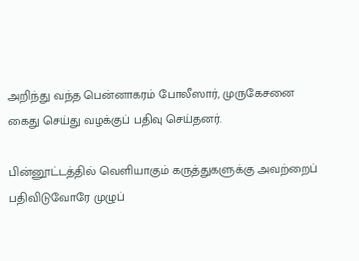அறிந்து வந்த பென்னாகரம் போலீஸார், முருகேசனை கைது செய்து வழக்குப் பதிவு செய்தனர்.

பின்னூட்டத்தில் வெளியாகும் கருத்துகளுக்கு அவற்றைப் பதிவிடுவோரே முழுப்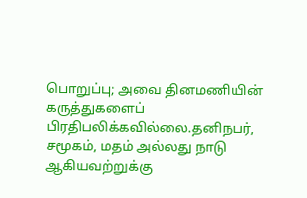பொறுப்பு; அவை தினமணியின் கருத்துகளைப் பிரதிபலிக்கவில்லை.தனிநபர், சமூகம், மதம் அல்லது நாடு ஆகியவற்றுக்கு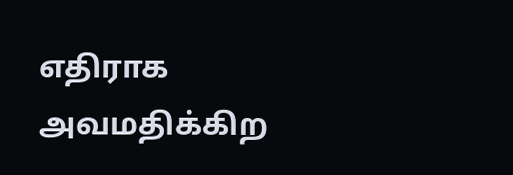எதிராக அவமதிக்கிற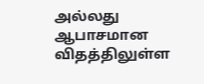அல்லது ஆபாசமான விதத்திலுள்ள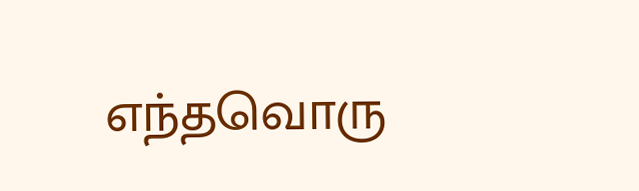எந்தவொரு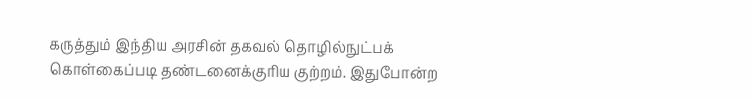கருத்தும் இந்திய அரசின் தகவல் தொழில்நுட்பக் கொள்கைப்படி தண்டனைக்குரிய குற்றம். இதுபோன்ற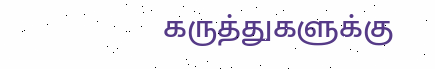கருத்துகளுக்கு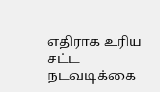எதிராக உரிய சட்ட நடவடிக்கை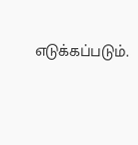எடுக்கப்படும்.